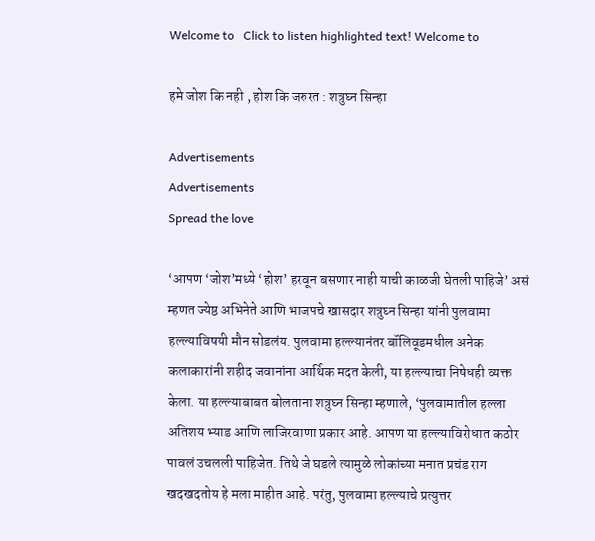Welcome to   Click to listen highlighted text! Welcome to

हमे जोश कि नही , होश कि जरुरत : शत्रुघ्न सिन्हा

Advertisements
Advertisements
Spread the love

‘आपण ‘जोश’मध्ये ‘होश’ हरवून बसणार नाही याची काळजी घेतली पाहिजे’ असं म्हणत ज्येष्ठ अभिनेते आणि भाजपचे खासदार शत्रुघ्न सिन्हा यांनी पुलवामा हल्ल्याविषयी मौन सोडलंय. पुलवामा हल्ल्यानंतर बॉलिवूडमधील अनेक कलाकारांनी शहीद जवानांना आर्थिक मदत केली, या हल्ल्याचा निषेधही व्यक्त केला. या हल्ल्याबाबत बोलताना शत्रुघ्न सिन्हा म्हणाले, ‘पुलवामातील हल्ला अतिशय भ्याड आणि लाजिरवाणा प्रकार आहे. आपण या हल्ल्याविरोधात कठोर पावलं उचलली पाहिजेत. तिथे जे घडले त्यामुळे लोकांच्या मनात प्रचंड राग खदखदतोय हे मला माहीत आहे. परंतु, पुलवामा हल्ल्याचे प्रत्युत्तर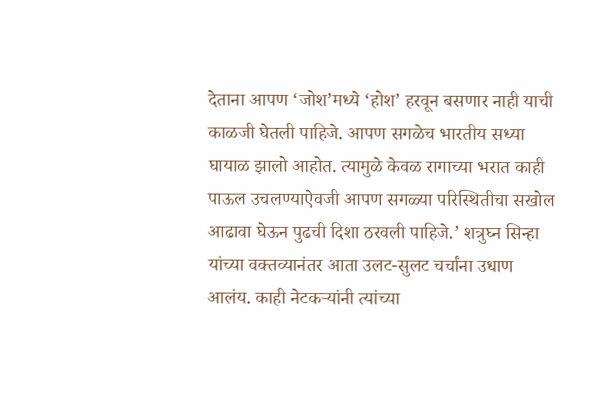देताना आपण ‘जोश’मध्ये ‘होश’ हरवून बसणार नाही याची काळजी घेतली पाहिजे. आपण सगळेच भारतीय सध्या घायाळ झालो आहोत. त्यामुळे केवळ रागाच्या भरात काही पाऊल उचलण्याऐवजी आपण सगळ्या परिस्थितीचा सखोल आढावा घेऊन पुढची दिशा ठरवली पाहिजे.’ शत्रुघ्न सिन्हा यांच्या वक्तव्यानंतर आता उलट-सुलट चर्चांना उधाण आलंय. काही नेटकऱ्यांनी त्यांच्या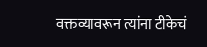वक्तव्यावरून त्यांना टीकेचं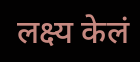लक्ष्य केलं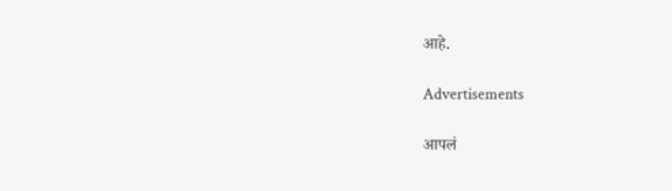आहे.

Advertisements

आपलं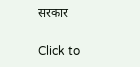सरकार

Click to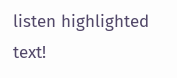listen highlighted text!